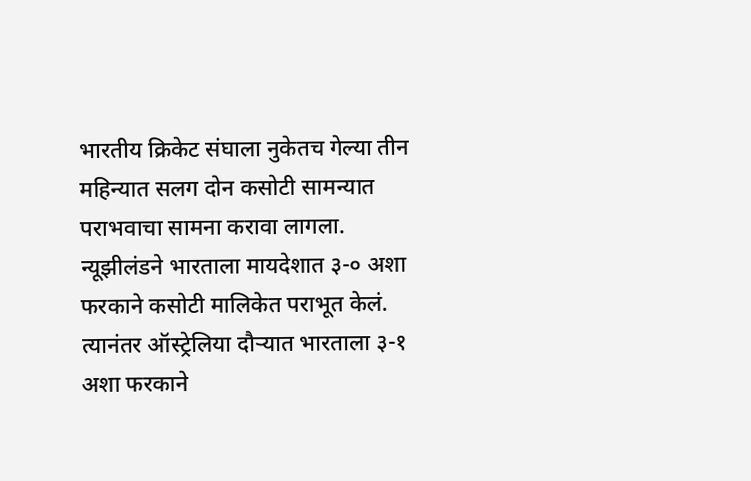भारतीय क्रिकेट संघाला नुकेतच गेल्या तीन महिन्यात सलग दोन कसोटी सामन्यात पराभवाचा सामना करावा लागला. न्यूझीलंडने भारताला मायदेशात ३-० अशा फरकाने कसोटी मालिकेत पराभूत केलं.
त्यानंतर ऑस्ट्रेलिया दौऱ्यात भारताला ३-१ अशा फरकाने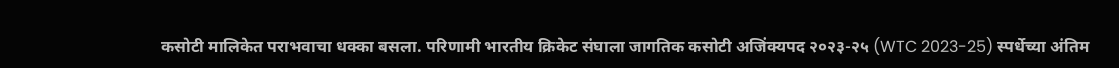कसोटी मालिकेत पराभवाचा धक्का बसला. परिणामी भारतीय क्रिकेट संघाला जागतिक कसोटी अजिंक्यपद २०२३-२५ (WTC 2023-25) स्पर्धेच्या अंतिम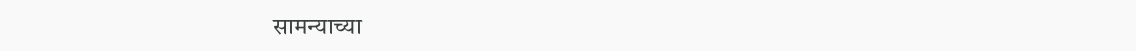सामन्याच्या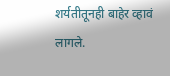शर्यतीतूनही बाहेर व्हावं लागले.